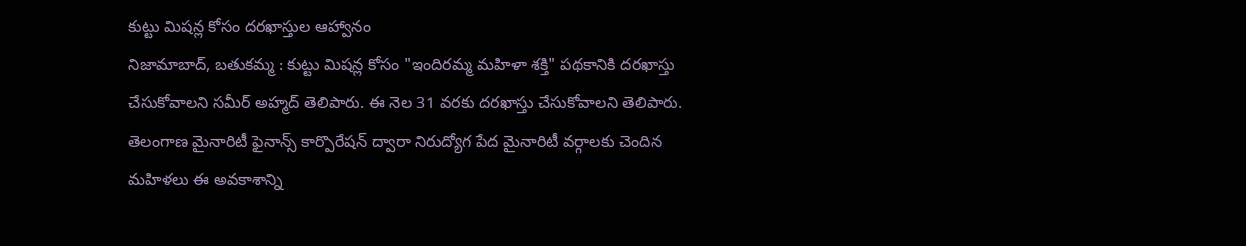కుట్టు మిషన్ల కోసం దరఖాస్తుల ఆహ్వానం
నిజామాబాద్, బతుకమ్మ : కుట్టు మిషన్ల కోసం "ఇందిరమ్మ మహిళా శక్తి" పథకానికి దరఖాస్తు చేసుకోవాలని సమీర్ అహ్మద్ తెలిపారు. ఈ నెల 31 వరకు దరఖాస్తు చేసుకోవాలని తెలిపారు. తెలంగాణ మైనారిటీ ఫైనాన్స్ కార్పొరేషన్ ద్వారా నిరుద్యోగ పేద మైనారిటీ వర్గాలకు చెందిన మహిళలు ఈ అవకాశాన్ని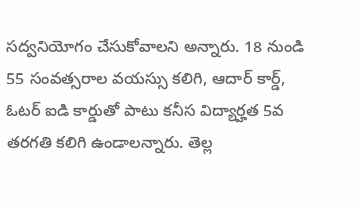సద్వనియోగం చేసుకోవాలని అన్నారు. 18 నుండి 55 సంవత్సరాల వయస్సు కలిగి, ఆదార్ కార్డ్, ఓటర్ ఐడి కార్డుతో పాటు కనీస విద్యార్హత 5వ తరగతి కలిగి ఉండాలన్నారు. తెల్ల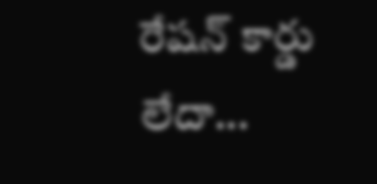రేషన్ కార్డు లేదా...